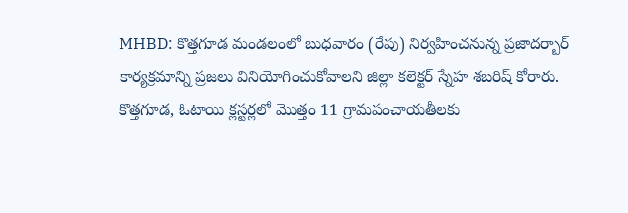MHBD: కొత్తగూడ మండలంలో బుధవారం (రేపు) నిర్వహించనున్న ప్రజాదర్బార్ కార్యక్రమాన్ని ప్రజలు వినియోగించుకోవాలని జిల్లా కలెక్టర్ స్నేహ శబరిష్ కోరారు. కొత్తగూడ, ఓటాయి క్లస్టర్లలో మొత్తం 11 గ్రామపంచాయతీలకు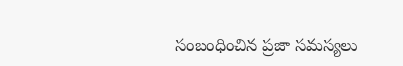సంబంధించిన ప్రజా సమస్యలు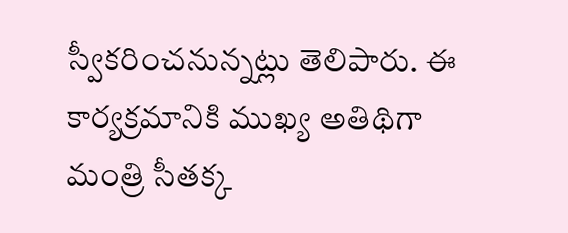స్వీకరించనున్నట్లు తెలిపారు. ఈ కార్యక్రమానికి ముఖ్య అతిథిగా మంత్రి సీతక్క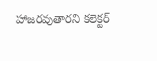హాజరవుతారని కలెక్టర్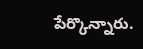పేర్కొన్నారు.